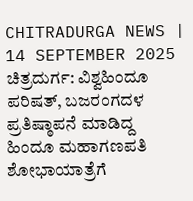CHITRADURGA NEWS | 14 SEPTEMBER 2025
ಚಿತ್ರದುರ್ಗ: ವಿಶ್ವಹಿಂದೂ ಪರಿಷತ್, ಬಜರಂಗದಳ ಪ್ರತಿಷ್ಠಾಪನೆ ಮಾಡಿದ್ದ ಹಿಂದೂ ಮಹಾಗಣಪತಿ ಶೋಭಾಯಾತ್ರೆಗೆ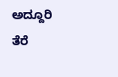ಅದ್ದೂರಿ ತೆರೆ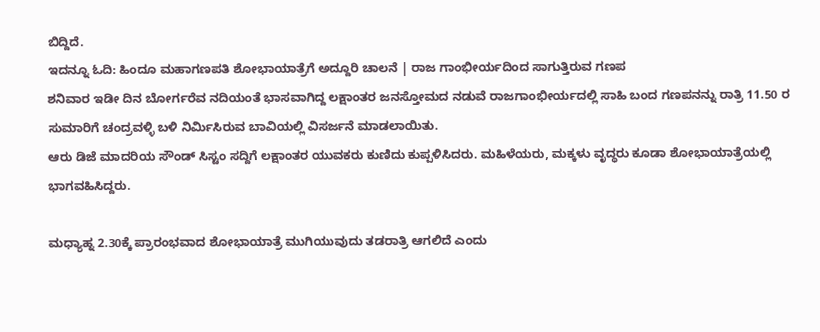ಬಿದ್ದಿದೆ.
ಇದನ್ನೂ ಓದಿ: ಹಿಂದೂ ಮಹಾಗಣಪತಿ ಶೋಭಾಯಾತ್ರೆಗೆ ಅದ್ದೂರಿ ಚಾಲನೆ | ರಾಜ ಗಾಂಭೀರ್ಯದಿಂದ ಸಾಗುತ್ತಿರುವ ಗಣಪ
ಶನಿವಾರ ಇಡೀ ದಿನ ಬೋರ್ಗರೆವ ನದಿಯಂತೆ ಭಾಸವಾಗಿದ್ದ ಲಕ್ಷಾಂತರ ಜನಸ್ತೋಮದ ನಡುವೆ ರಾಜಗಾಂಭೀರ್ಯದಲ್ಲಿ ಸಾಹಿ ಬಂದ ಗಣಪನನ್ನು ರಾತ್ರಿ 11.50 ರ ಸುಮಾರಿಗೆ ಚಂದ್ರವಳ್ಳಿ ಬಳಿ ನಿರ್ಮಿಸಿರುವ ಬಾವಿಯಲ್ಲಿ ವಿಸರ್ಜನೆ ಮಾಡಲಾಯಿತು.
ಆರು ಡಿಜೆ ಮಾದರಿಯ ಸೌಂಡ್ ಸಿಸ್ಟಂ ಸದ್ದಿಗೆ ಲಕ್ಷಾಂತರ ಯುವಕರು ಕುಣಿದು ಕುಪ್ಪಳಿಸಿದರು. ಮಹಿಳೆಯರು, ಮಕ್ಕಳು ವೃದ್ಧರು ಕೂಡಾ ಶೋಭಾಯಾತ್ರೆಯಲ್ಲಿ ಭಾಗವಹಿಸಿದ್ದರು.

ಮಧ್ಯಾಹ್ನ 2.30ಕ್ಕೆ ಪ್ರಾರಂಭವಾದ ಶೋಭಾಯಾತ್ರೆ ಮುಗಿಯುವುದು ತಡರಾತ್ರಿ ಆಗಲಿದೆ ಎಂದು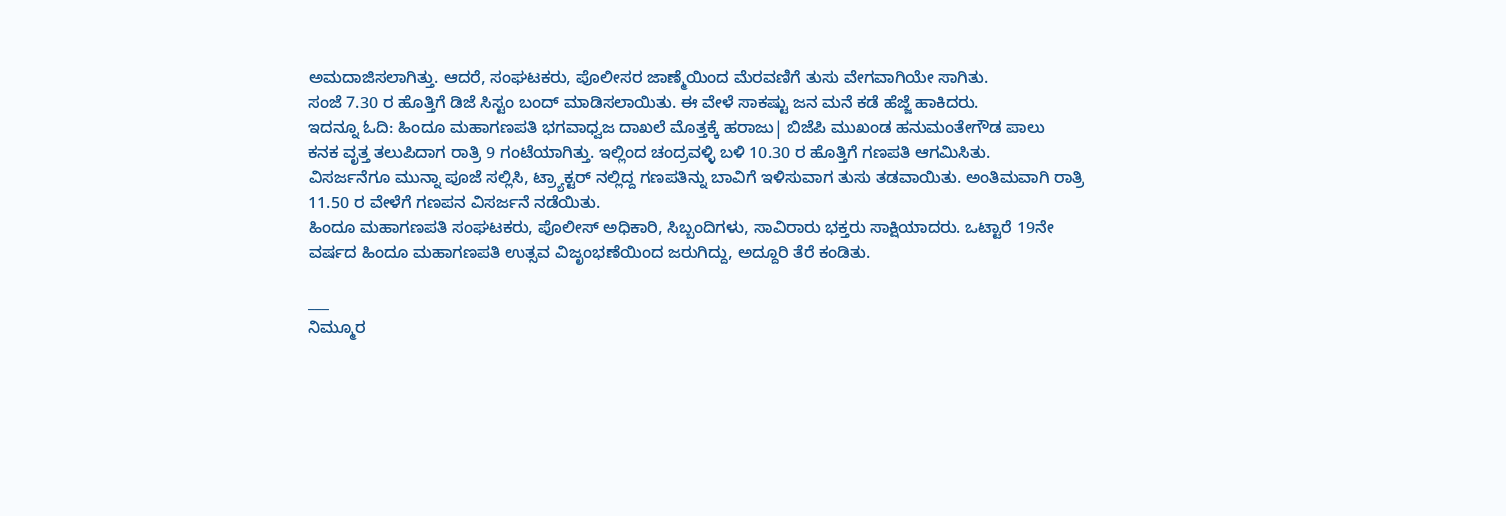ಅಮದಾಜಿಸಲಾಗಿತ್ತು. ಆದರೆ, ಸಂಘಟಕರು, ಪೊಲೀಸರ ಜಾಣ್ಮೆಯಿಂದ ಮೆರವಣಿಗೆ ತುಸು ವೇಗವಾಗಿಯೇ ಸಾಗಿತು.
ಸಂಜೆ 7.30 ರ ಹೊತ್ತಿಗೆ ಡಿಜೆ ಸಿಸ್ಟಂ ಬಂದ್ ಮಾಡಿಸಲಾಯಿತು. ಈ ವೇಳೆ ಸಾಕಷ್ಟು ಜನ ಮನೆ ಕಡೆ ಹೆಜ್ಜೆ ಹಾಕಿದರು.
ಇದನ್ನೂ ಓದಿ: ಹಿಂದೂ ಮಹಾಗಣಪತಿ ಭಗವಾಧ್ವಜ ದಾಖಲೆ ಮೊತ್ತಕ್ಕೆ ಹರಾಜು| ಬಿಜೆಪಿ ಮುಖಂಡ ಹನುಮಂತೇಗೌಡ ಪಾಲು
ಕನಕ ವೃತ್ತ ತಲುಪಿದಾಗ ರಾತ್ರಿ 9 ಗಂಟೆಯಾಗಿತ್ತು. ಇಲ್ಲಿಂದ ಚಂದ್ರವಳ್ಳಿ ಬಳಿ 10.30 ರ ಹೊತ್ತಿಗೆ ಗಣಪತಿ ಆಗಮಿಸಿತು.
ವಿಸರ್ಜನೆಗೂ ಮುನ್ನಾ ಪೂಜೆ ಸಲ್ಲಿಸಿ, ಟ್ರ್ಯಾಕ್ಟರ್ ನಲ್ಲಿದ್ದ ಗಣಪತಿನ್ನು ಬಾವಿಗೆ ಇಳಿಸುವಾಗ ತುಸು ತಡವಾಯಿತು. ಅಂತಿಮವಾಗಿ ರಾತ್ರಿ 11.50 ರ ವೇಳೆಗೆ ಗಣಪನ ವಿಸರ್ಜನೆ ನಡೆಯಿತು.
ಹಿಂದೂ ಮಹಾಗಣಪತಿ ಸಂಘಟಕರು, ಪೊಲೀಸ್ ಅಧಿಕಾರಿ, ಸಿಬ್ಬಂದಿಗಳು, ಸಾವಿರಾರು ಭಕ್ತರು ಸಾಕ್ಷಿಯಾದರು. ಒಟ್ಟಾರೆ 19ನೇ ವರ್ಷದ ಹಿಂದೂ ಮಹಾಗಣಪತಿ ಉತ್ಸವ ವಿಜೃಂಭಣೆಯಿಂದ ಜರುಗಿದ್ದು, ಅದ್ದೂರಿ ತೆರೆ ಕಂಡಿತು.

___
ನಿಮ್ಮೂರ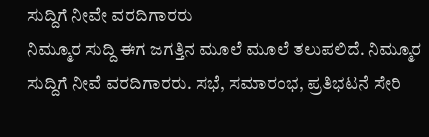ಸುದ್ದಿಗೆ ನೀವೇ ವರದಿಗಾರರು
ನಿಮ್ಮೂರ ಸುದ್ದಿ ಈಗ ಜಗತ್ತಿನ ಮೂಲೆ ಮೂಲೆ ತಲುಪಲಿದೆ. ನಿಮ್ಮೂರ ಸುದ್ದಿಗೆ ನೀವೆ ವರದಿಗಾರರು. ಸಭೆ, ಸಮಾರಂಭ, ಪ್ರತಿಭಟನೆ ಸೇರಿ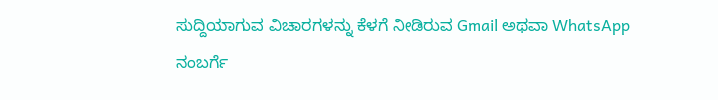ಸುದ್ದಿಯಾಗುವ ವಿಚಾರಗಳನ್ನು ಕೆಳಗೆ ನೀಡಿರುವ Gmail ಅಥವಾ WhatsApp ನಂಬರ್ಗೆ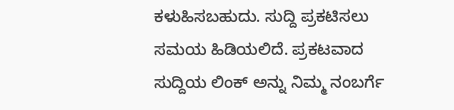ಕಳುಹಿಸಬಹುದು. ಸುದ್ದಿ ಪ್ರಕಟಿಸಲು ಸಮಯ ಹಿಡಿಯಲಿದೆ. ಪ್ರಕಟವಾದ ಸುದ್ದಿಯ ಲಿಂಕ್ ಅನ್ನು ನಿಮ್ಮ ನಂಬರ್ಗೆ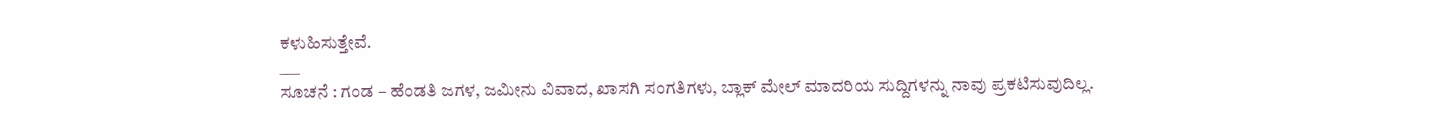ಕಳುಹಿಸುತ್ತೇವೆ.
___
ಸೂಚನೆ : ಗಂಡ – ಹೆಂಡತಿ ಜಗಳ, ಜಮೀನು ವಿವಾದ, ಖಾಸಗಿ ಸಂಗತಿಗಳು, ಬ್ಲಾಕ್ ಮೇಲ್ ಮಾದರಿಯ ಸುದ್ದಿಗಳನ್ನು ನಾವು ಪ್ರಕಟಿಸುವುದಿಲ್ಲ.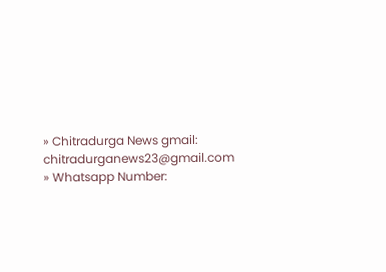» Chitradurga News gmail: chitradurganews23@gmail.com
» Whatsapp Number: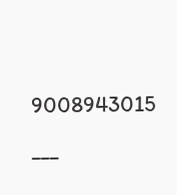9008943015
___